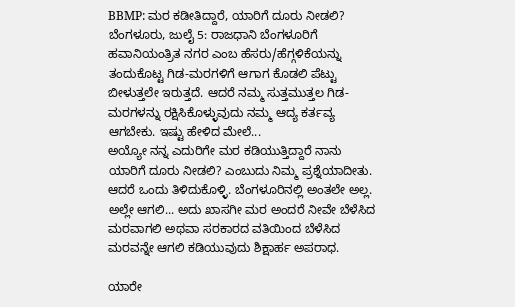BBMP: ಮರ ಕಡೀತಿದ್ದಾರೆ, ಯಾರಿಗೆ ದೂರು ನೀಡಲಿ?
ಬೆಂಗಳೂರು, ಜುಲೈ 5: ರಾಜಧಾನಿ ಬೆಂಗಳೂರಿಗೆ ಹವಾನಿಯಂತ್ರಿತ ನಗರ ಎಂಬ ಹೆಸರು/ಹೆಗ್ಗಳಿಕೆಯನ್ನು ತಂದುಕೊಟ್ಟ ಗಿಡ-ಮರಗಳಿಗೆ ಆಗಾಗ ಕೊಡಲಿ ಪೆಟ್ಟು ಬೀಳುತ್ತಲೇ ಇರುತ್ತದೆ. ಆದರೆ ನಮ್ಮ ಸುತ್ತಮುತ್ತಲ ಗಿಡ-ಮರಗಳನ್ನು ರಕ್ಷಿಸಿಕೊಳ್ಳುವುದು ನಮ್ಮ ಆದ್ಯ ಕರ್ತವ್ಯ ಆಗಬೇಕು. ಇಷ್ಟು ಹೇಳಿದ ಮೇಲೆ...
ಅಯ್ಯೋ ನನ್ನ ಎದುರಿಗೇ ಮರ ಕಡಿಯುತ್ತಿದ್ದಾರೆ ನಾನು ಯಾರಿಗೆ ದೂರು ನೀಡಲಿ? ಎಂಬುದು ನಿಮ್ಮ ಪ್ರಶ್ನೆಯಾದೀತು. ಆದರೆ ಒಂದು ತಿಳಿದುಕೊಳ್ಳಿ. ಬೆಂಗಳೂರಿನಲ್ಲಿ ಅಂತಲೇ ಅಲ್ಲ. ಅಲ್ಲೇ ಆಗಲಿ... ಅದು ಖಾಸಗೀ ಮರ ಅಂದರೆ ನೀವೇ ಬೆಳೆಸಿದ ಮರವಾಗಲಿ ಅಥವಾ ಸರಕಾರದ ವತಿಯಿಂದ ಬೆಳೆಸಿದ ಮರವನ್ನೇ ಆಗಲಿ ಕಡಿಯುವುದು ಶಿಕ್ಷಾರ್ಹ ಅಪರಾಧ.

ಯಾರೇ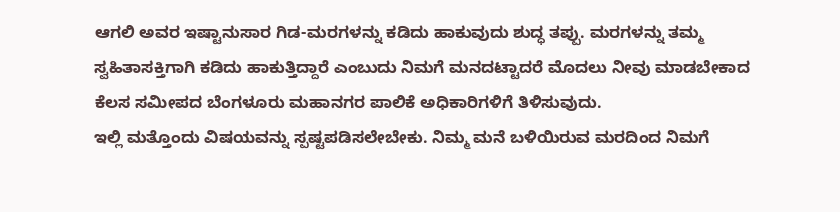ಆಗಲಿ ಅವರ ಇಷ್ಟಾನುಸಾರ ಗಿಡ-ಮರಗಳನ್ನು ಕಡಿದು ಹಾಕುವುದು ಶುದ್ಧ ತಪ್ಪು. ಮರಗಳನ್ನು ತಮ್ಮ ಸ್ವಹಿತಾಸಕ್ತಿಗಾಗಿ ಕಡಿದು ಹಾಕುತ್ತಿದ್ದಾರೆ ಎಂಬುದು ನಿಮಗೆ ಮನದಟ್ಟಾದರೆ ಮೊದಲು ನೀವು ಮಾಡಬೇಕಾದ ಕೆಲಸ ಸಮೀಪದ ಬೆಂಗಳೂರು ಮಹಾನಗರ ಪಾಲಿಕೆ ಅಧಿಕಾರಿಗಳಿಗೆ ತಿಳಿಸುವುದು.
ಇಲ್ಲಿ ಮತ್ತೊಂದು ವಿಷಯವನ್ನು ಸ್ಪಷ್ಟಪಡಿಸಲೇಬೇಕು. ನಿಮ್ಮ ಮನೆ ಬಳಿಯಿರುವ ಮರದಿಂದ ನಿಮಗೆ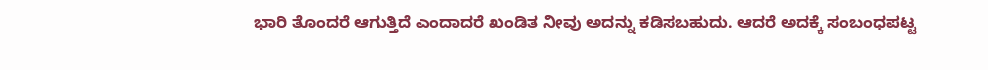ಭಾರಿ ತೊಂದರೆ ಆಗುತ್ತಿದೆ ಎಂದಾದರೆ ಖಂಡಿತ ನೀವು ಅದನ್ನು ಕಡಿಸಬಹುದು. ಆದರೆ ಅದಕ್ಕೆ ಸಂಬಂಧಪಟ್ಟ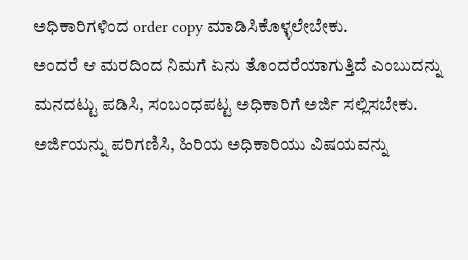ಅಧಿಕಾರಿಗಳಿಂದ order copy ಮಾಡಿಸಿಕೊಳ್ಳಲೇಬೇಕು.
ಅಂದರೆ ಆ ಮರದಿಂದ ನಿಮಗೆ ಏನು ತೊಂದರೆಯಾಗುತ್ತಿದೆ ಎಂಬುದನ್ನು ಮನದಟ್ಟು ಪಡಿಸಿ, ಸಂಬಂಧಪಟ್ಟ ಅಧಿಕಾರಿಗೆ ಅರ್ಜಿ ಸಲ್ಲಿಸಬೇಕು. ಅರ್ಜಿಯನ್ನು ಪರಿಗಣಿಸಿ, ಹಿರಿಯ ಅಧಿಕಾರಿಯು ವಿಷಯವನ್ನು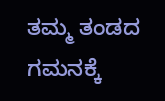ತಮ್ಮ ತಂಡದ ಗಮನಕ್ಕೆ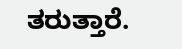ತರುತ್ತಾರೆ.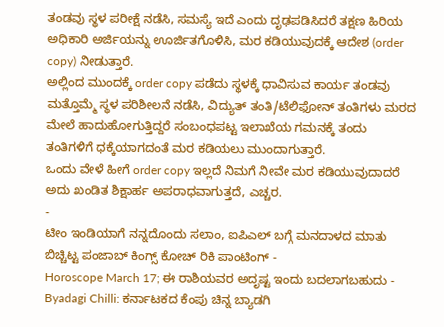ತಂಡವು ಸ್ಥಳ ಪರೀಕ್ಷೆ ನಡೆಸಿ, ಸಮಸ್ಯೆ ಇದೆ ಎಂದು ದೃಢಪಡಿಸಿದರೆ ತಕ್ಷಣ ಹಿರಿಯ ಅಧಿಕಾರಿ ಅರ್ಜಿಯನ್ನು ಊರ್ಜಿತಗೊಳಿಸಿ, ಮರ ಕಡಿಯುವುದಕ್ಕೆ ಆದೇಶ (order copy) ನೀಡುತ್ತಾರೆ.
ಅಲ್ಲಿಂದ ಮುಂದಕ್ಕೆ order copy ಪಡೆದು ಸ್ಥಳಕ್ಕೆ ಧಾವಿಸುವ ಕಾರ್ಯ ತಂಡವು ಮತ್ತೊಮ್ಮೆ ಸ್ಥಳ ಪರಿಶೀಲನೆ ನಡೆಸಿ, ವಿದ್ಯುತ್ ತಂತಿ/ಟೆಲಿಫೋನ್ ತಂತಿಗಳು ಮರದ ಮೇಲೆ ಹಾದುಹೋಗುತ್ತಿದ್ದರೆ ಸಂಬಂಧಪಟ್ಟ ಇಲಾಖೆಯ ಗಮನಕ್ಕೆ ತಂದು ತಂತಿಗಳಿಗೆ ಧಕ್ಕೆಯಾಗದಂತೆ ಮರ ಕಡಿಯಲು ಮುಂದಾಗುತ್ತಾರೆ.
ಒಂದು ವೇಳೆ ಹೀಗೆ order copy ಇಲ್ಲದೆ ನಿಮಗೆ ನೀವೇ ಮರ ಕಡಿಯುವುದಾದರೆ ಅದು ಖಂಡಿತ ಶಿಕ್ಷಾರ್ಹ ಅಪರಾಧವಾಗುತ್ತದೆ, ಎಚ್ಚರ.
-
ಟೀಂ ಇಂಡಿಯಾಗೆ ನನ್ನದೊಂದು ಸಲಾಂ, ಐಪಿಎಲ್ ಬಗ್ಗೆ ಮನದಾಳದ ಮಾತು ಬಿಚ್ಚಿಟ್ಟ ಪಂಜಾಬ್ ಕಿಂಗ್ಸ್ ಕೋಚ್ ರಿಕಿ ಪಾಂಟಿಂಗ್ -
Horoscope March 17; ಈ ರಾಶಿಯವರ ಅದೃಷ್ಟ ಇಂದು ಬದಲಾಗಬಹುದು -
Byadagi Chilli: ಕರ್ನಾಟಕದ ಕೆಂಪು ಚಿನ್ನ ಬ್ಯಾಡಗಿ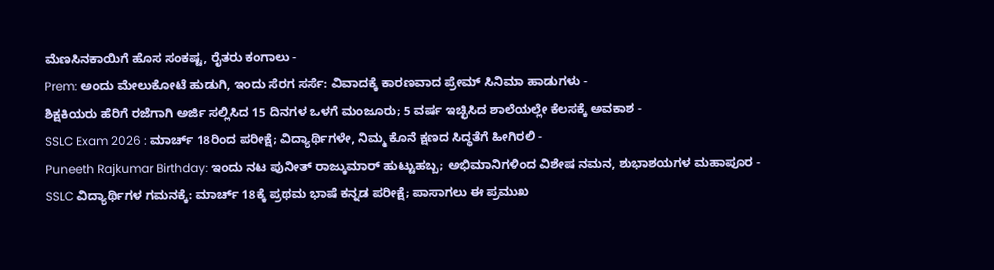ಮೆಣಸಿನಕಾಯಿಗೆ ಹೊಸ ಸಂಕಷ್ಟ, ರೈತರು ಕಂಗಾಲು -
Prem: ಅಂದು ಮೇಲುಕೋಟೆ ಹುಡುಗಿ, ಇಂದು ಸೆರಗ ಸರ್ಸೆ: ವಿವಾದಕ್ಕೆ ಕಾರಣವಾದ ಪ್ರೇಮ್ ಸಿನಿಮಾ ಹಾಡುಗಳು -
ಶಿಕ್ಷಕಿಯರು ಹೆರಿಗೆ ರಜೆಗಾಗಿ ಅರ್ಜಿ ಸಲ್ಲಿಸಿದ 15 ದಿನಗಳ ಒಳಗೆ ಮಂಜೂರು; 5 ವರ್ಷ ಇಚ್ಛಿಸಿದ ಶಾಲೆಯಲ್ಲೇ ಕೆಲಸಕ್ಕೆ ಅವಕಾಶ -
SSLC Exam 2026 : ಮಾರ್ಚ್ 18ರಿಂದ ಪರೀಕ್ಷೆ; ವಿದ್ಯಾರ್ಥಿಗಳೇ, ನಿಮ್ಮ ಕೊನೆ ಕ್ಷಣದ ಸಿದ್ಧತೆಗೆ ಹೀಗಿರಲಿ -
Puneeth Rajkumar Birthday: ಇಂದು ನಟ ಪುನೀತ್ ರಾಜ್ಕುಮಾರ್ ಹುಟ್ಟುಹಬ್ಬ; ಅಭಿಮಾನಿಗಳಿಂದ ವಿಶೇಷ ನಮನ, ಶುಭಾಶಯಗಳ ಮಹಾಪೂರ -
SSLC ವಿದ್ಯಾರ್ಥಿಗಳ ಗಮನಕ್ಕೆ: ಮಾರ್ಚ್ 18ಕ್ಕೆ ಪ್ರಥಮ ಭಾಷೆ ಕನ್ನಡ ಪರೀಕ್ಷೆ; ಪಾಸಾಗಲು ಈ ಪ್ರಮುಖ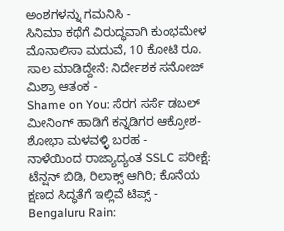ಅಂಶಗಳನ್ನು ಗಮನಿಸಿ -
ಸಿನಿಮಾ ಕಥೆಗೆ ವಿರುದ್ಧವಾಗಿ ಕುಂಭಮೇಳ ಮೊನಾಲಿಸಾ ಮದುವೆ, 10 ಕೋಟಿ ರೂ. ಸಾಲ ಮಾಡಿದ್ದೇನೆ: ನಿರ್ದೇಶಕ ಸನೋಜ್ ಮಿಶ್ರಾ ಆತಂಕ -
Shame on You: ಸೆರಗ ಸರ್ಸೆ ಡಬಲ್ ಮೀನಿಂಗ್ ಹಾಡಿಗೆ ಕನ್ನಡಿಗರ ಆಕ್ರೋಶ-ಶೋಭಾ ಮಳವಳ್ಳಿ ಬರಹ -
ನಾಳೆಯಿಂದ ರಾಜ್ಯಾದ್ಯಂತ SSLC ಪರೀಕ್ಷೆ: ಟೆನ್ಷನ್ ಬಿಡಿ, ರಿಲಾಕ್ಸ್ ಆಗಿರಿ; ಕೊನೆಯ ಕ್ಷಣದ ಸಿದ್ಧತೆಗೆ ಇಲ್ಲಿವೆ ಟಿಪ್ಸ್ -
Bengaluru Rain: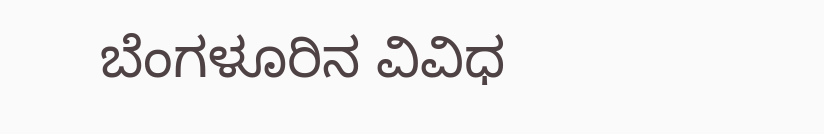ಬೆಂಗಳೂರಿನ ವಿವಿಧ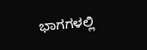ಭಾಗಗಳಲ್ಲಿ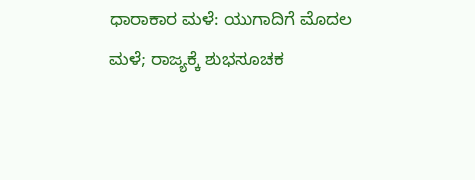ಧಾರಾಕಾರ ಮಳೆ: ಯುಗಾದಿಗೆ ಮೊದಲ ಮಳೆ; ರಾಜ್ಯಕ್ಕೆ ಶುಭಸೂಚಕ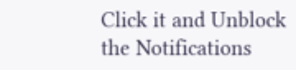Click it and Unblock the Notifications